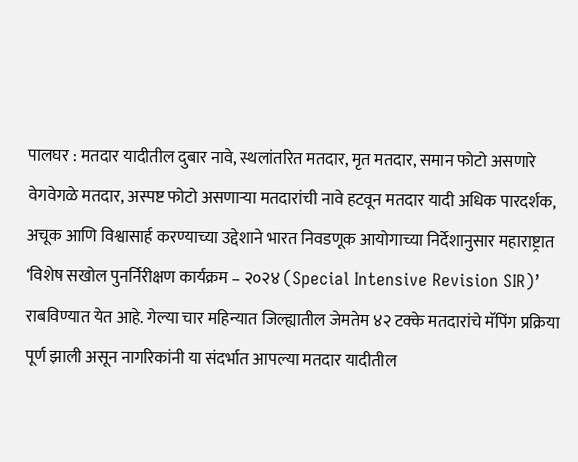पालघर : मतदार यादीतील दुबार नावे, स्थलांतरित मतदार, मृत मतदार, समान फोटो असणारे वेगवेगळे मतदार, अस्पष्ट फोटो असणाऱ्या मतदारांची नावे हटवून मतदार यादी अधिक पारदर्शक, अचूक आणि विश्वासार्ह करण्याच्या उद्देशाने भारत निवडणूक आयोगाच्या निर्देशानुसार महाराष्ट्रात ‘विशेष सखोल पुनर्निरीक्षण कार्यक्रम – २०२४ (Special Intensive Revision SIR)’ राबविण्यात येत आहे. गेल्या चार महिन्यात जिल्ह्यातील जेमतेम ४२ टक्के मतदारांचे मॅपिंग प्रक्रिया पूर्ण झाली असून नागरिकांनी या संदर्भात आपल्या मतदार यादीतील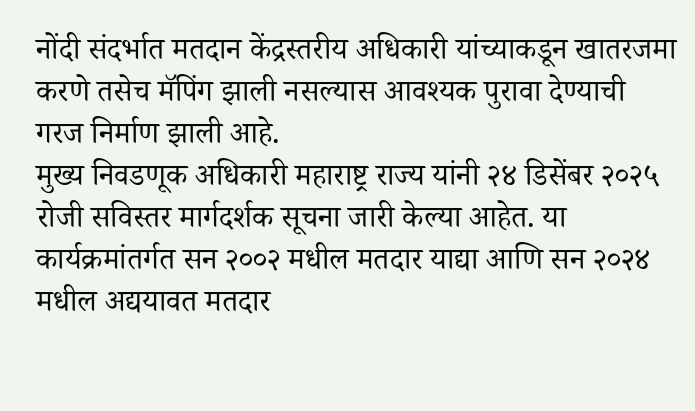नोंदी संदर्भात मतदान केंद्रस्तरीय अधिकारी यांच्याकडून खातरजमा करणे तसेच मॅपिंग झाली नसल्यास आवश्यक पुरावा देण्याची गरज निर्माण झाली आहे.
मुख्य निवडणूक अधिकारी महाराष्ट्र राज्य यांनी २४ डिसेंबर २०२५ रोजी सविस्तर मार्गदर्शक सूचना जारी केल्या आहेत. या कार्यक्रमांतर्गत सन २००२ मधील मतदार याद्या आणि सन २०२४ मधील अद्ययावत मतदार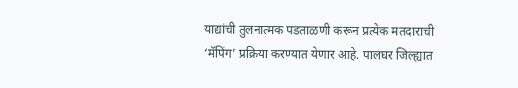याद्यांची तुलनात्मक पडताळणी करून प्रत्येक मतदाराची ‘मॅपिंग’ प्रक्रिया करण्यात येणार आहे. पालघर जिल्ह्यात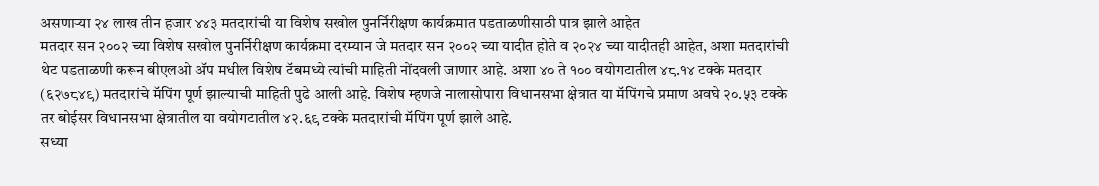असणाऱ्या २४ लाख तीन हजार ४४३ मतदारांची या विशेष सखोल पुनर्निरीक्षण कार्यक्रमात पडताळणीसाठी पात्र झाले आहेत
मतदार सन २००२ च्या विशेष सखोल पुनर्निरीक्षण कार्यक्रमा दरम्यान जे मतदार सन २००२ च्या यादीत होते व २०२४ च्या यादीतही आहेत, अशा मतदारांची थेट पडताळणी करून बीएलओ ॲप मधील विशेष टॅबमध्ये त्यांची माहिती नोंदवली जाणार आहे. अशा ४० ते १०० वयोगटातील ४८.१४ टक्के मतदार (६२७८४९) मतदारांचे मॅपिंग पूर्ण झाल्याची माहिती पुढे आली आहे. विशेष म्हणजे नालासोपारा विधानसभा क्षेत्रात या मॅपिंगचे प्रमाण अवघे २०.५३ टक्के तर बोईसर विधानसभा क्षेत्रातील या वयोगटातील ४२.६९ टक्के मतदारांची मॅपिंग पूर्ण झाले आहे.
सध्या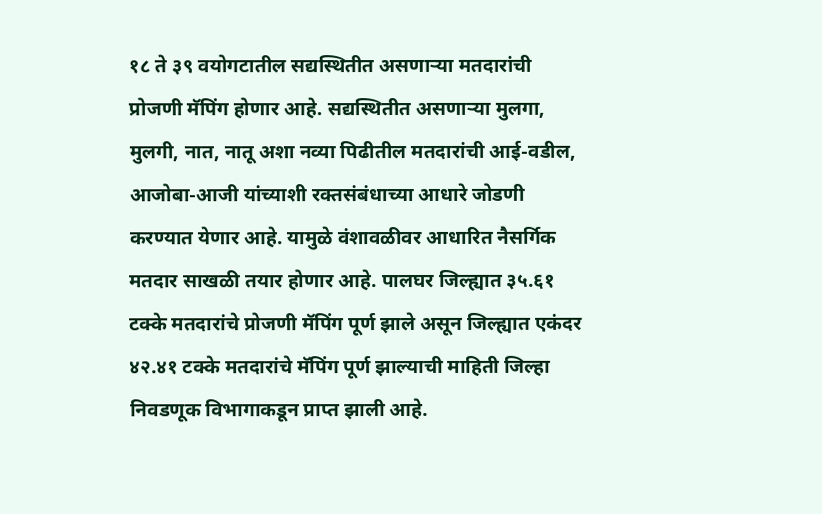१८ ते ३९ वयोगटातील सद्यस्थितीत असणाऱ्या मतदारांची प्रोजणी मॅपिंग होणार आहे. सद्यस्थितीत असणाऱ्या मुलगा, मुलगी, नात, नातू अशा नव्या पिढीतील मतदारांची आई-वडील, आजोबा-आजी यांच्याशी रक्तसंबंधाच्या आधारे जोडणी करण्यात येणार आहे. यामुळे वंशावळीवर आधारित नैसर्गिक मतदार साखळी तयार होणार आहे. पालघर जिल्ह्यात ३५.६१ टक्के मतदारांचे प्रोजणी मॅपिंग पूर्ण झाले असून जिल्ह्यात एकंदर ४२.४१ टक्के मतदारांचे मॅपिंग पूर्ण झाल्याची माहिती जिल्हा निवडणूक विभागाकडून प्राप्त झाली आहे.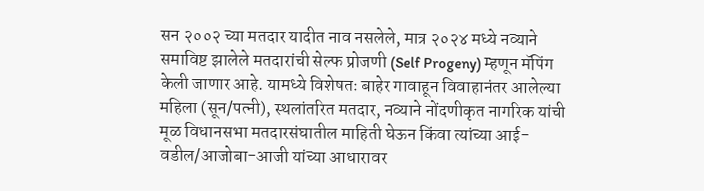सन २००२ च्या मतदार यादीत नाव नसलेले, मात्र २०२४ मध्ये नव्याने समाविष्ट झालेले मतदारांची सेल्फ प्रोजणी (Self Progeny) म्हणून मॅपिंग केली जाणार आहे. यामध्ये विशेषतः बाहेर गावाहून विवाहानंतर आलेल्या महिला (सून/पत्नी), स्थलांतरित मतदार, नव्याने नोंदणीकृत नागरिक यांची मूळ विधानसभा मतदारसंघातील माहिती घेऊन किंवा त्यांच्या आई-वडील/आजोबा-आजी यांच्या आधारावर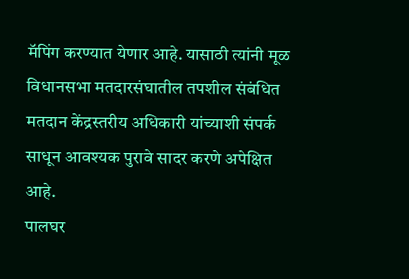मॅपिंग करण्यात येणार आहे. यासाठी त्यांनी मूळ विधानसभा मतदारसंघातील तपशील संबंधित मतदान केंद्रस्तरीय अधिकारी यांच्याशी संपर्क साधून आवश्यक पुरावे सादर करणे अपेक्षित आहे.
पालघर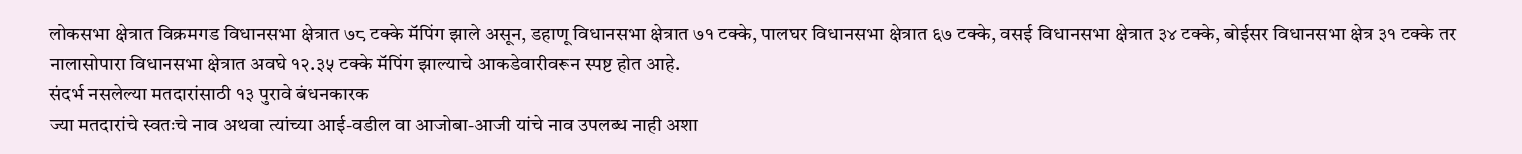लोकसभा क्षेत्रात विक्रमगड विधानसभा क्षेत्रात ७८ टक्के मॅपिंग झाले असून, डहाणू विधानसभा क्षेत्रात ७१ टक्के, पालघर विधानसभा क्षेत्रात ६७ टक्के, वसई विधानसभा क्षेत्रात ३४ टक्के, बोईसर विधानसभा क्षेत्र ३१ टक्के तर नालासोपारा विधानसभा क्षेत्रात अवघे १२.३५ टक्के मॅपिंग झाल्याचे आकडेवारीवरून स्पष्ट होत आहे.
संदर्भ नसलेल्या मतदारांसाठी १३ पुरावे बंधनकारक
ज्या मतदारांचे स्वतःचे नाव अथवा त्यांच्या आई-वडील वा आजोबा-आजी यांचे नाव उपलब्ध नाही अशा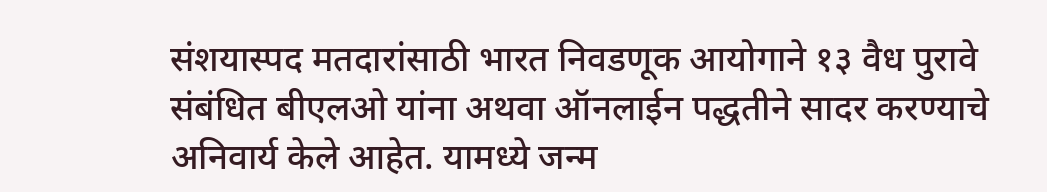संशयास्पद मतदारांसाठी भारत निवडणूक आयोगाने १३ वैध पुरावे संबंधित बीएलओ यांना अथवा ऑनलाईन पद्धतीने सादर करण्याचे अनिवार्य केले आहेत. यामध्ये जन्म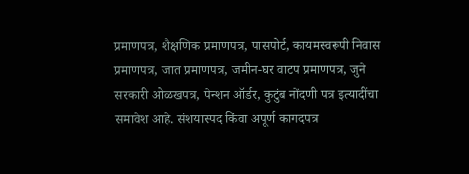प्रमाणपत्र, शैक्षणिक प्रमाणपत्र, पासपोर्ट, कायमस्वरूपी निवास प्रमाणपत्र, जात प्रमाणपत्र, जमीन-घर वाटप प्रमाणपत्र, जुने सरकारी ओळखपत्र, पेन्शन ऑर्डर, कुटुंब नोंदणी पत्र इत्यादींचा समावेश आहे. संशयास्पद किंवा अपूर्ण कागदपत्र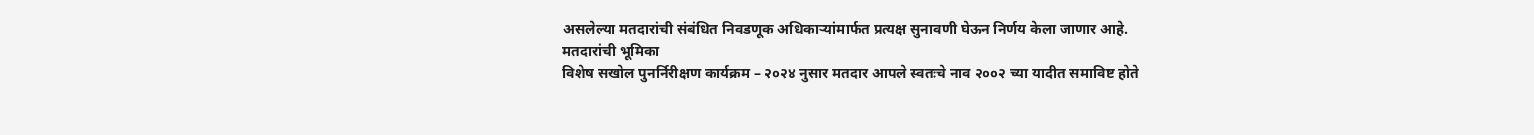असलेल्या मतदारांची संबंधित निवडणूक अधिकाऱ्यांमार्फत प्रत्यक्ष सुनावणी घेऊन निर्णय केला जाणार आहे.
मतदारांची भूमिका
विशेष सखोल पुनर्निरीक्षण कार्यक्रम – २०२४ नुसार मतदार आपले स्वतःचे नाव २००२ च्या यादीत समाविष्ट होते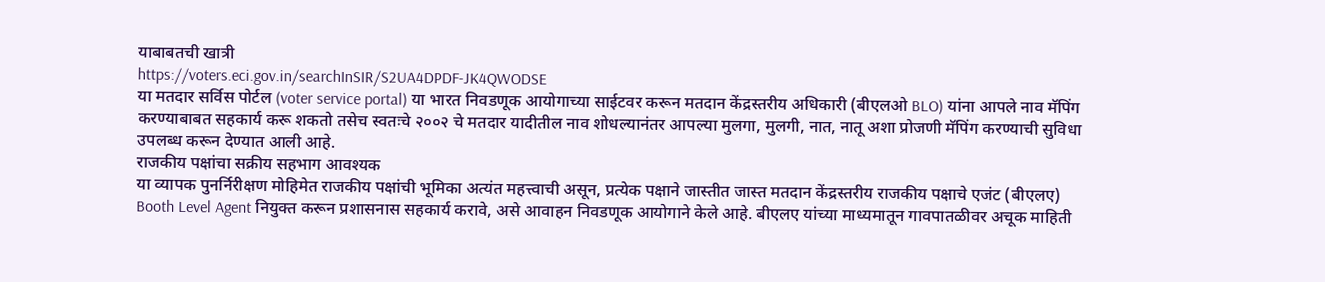याबाबतची खात्री
https://voters.eci.gov.in/searchInSIR/S2UA4DPDF-JK4QWODSE
या मतदार सर्विस पोर्टल (voter service portal) या भारत निवडणूक आयोगाच्या साईटवर करून मतदान केंद्रस्तरीय अधिकारी (बीएलओ BLO) यांना आपले नाव मॅपिंग करण्याबाबत सहकार्य करू शकतो तसेच स्वतःचे २००२ चे मतदार यादीतील नाव शोधल्यानंतर आपल्या मुलगा, मुलगी, नात, नातू अशा प्रोजणी मॅपिंग करण्याची सुविधा उपलब्ध करून देण्यात आली आहे.
राजकीय पक्षांचा सक्रीय सहभाग आवश्यक
या व्यापक पुनर्निरीक्षण मोहिमेत राजकीय पक्षांची भूमिका अत्यंत महत्त्वाची असून, प्रत्येक पक्षाने जास्तीत जास्त मतदान केंद्रस्तरीय राजकीय पक्षाचे एजंट (बीएलए) Booth Level Agent नियुक्त करून प्रशासनास सहकार्य करावे, असे आवाहन निवडणूक आयोगाने केले आहे. बीएलए यांच्या माध्यमातून गावपातळीवर अचूक माहिती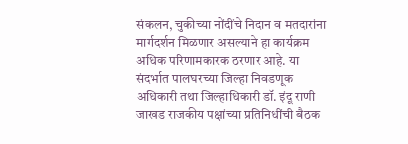संकलन, चुकीच्या नोंदींचे निदान व मतदारांना मार्गदर्शन मिळणार असल्याने हा कार्यक्रम अधिक परिणामकारक ठरणार आहे. या संदर्भात पालघरच्या जिल्हा निवडणूक अधिकारी तथा जिल्हाधिकारी डॉ. इंदू राणी जाखड राजकीय पक्षांच्या प्रतिनिधींची बैठक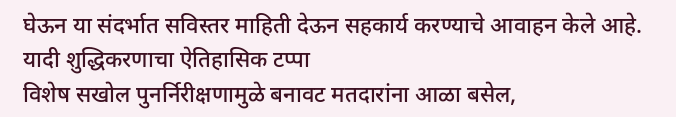घेऊन या संदर्भात सविस्तर माहिती देऊन सहकार्य करण्याचे आवाहन केले आहे.
यादी शुद्धिकरणाचा ऐतिहासिक टप्पा
विशेष सखोल पुनर्निरीक्षणामुळे बनावट मतदारांना आळा बसेल,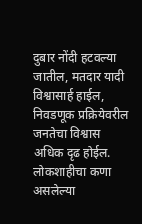दुबार नोंदी हटवल्या जातील, मतदार यादी विश्वासार्ह हाईल, निवडणूक प्रक्रियेवरील जनतेचा विश्वास अधिक दृढ होईल. लोकशाहीचा कणा असलेल्या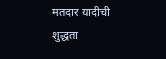मतदार यादीची शुद्धता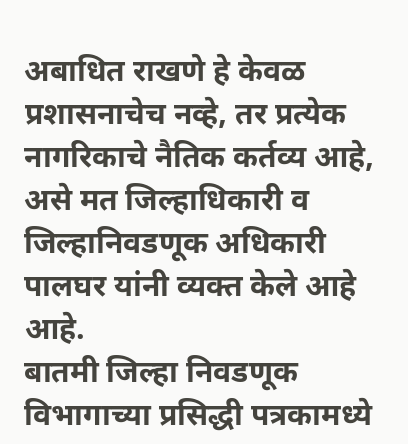अबाधित राखणे हे केवळ प्रशासनाचेच नव्हे, तर प्रत्येक नागरिकाचे नैतिक कर्तव्य आहे, असे मत जिल्हाधिकारी व जिल्हानिवडणूक अधिकारी पालघर यांनी व्यक्त केले आहे आहे.
बातमी जिल्हा निवडणूक विभागाच्या प्रसिद्धी पत्रकामध्ये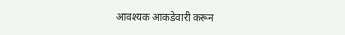आवश्यक आकडेवारी करून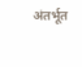अंतर्भूत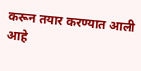करून तयार करण्यात आली आहे